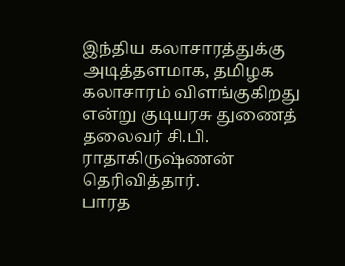இந்திய கலாசாரத்துக்கு அடித்தளமாக, தமிழக கலாசாரம் விளங்குகிறது என்று குடியரசு துணைத் தலைவர் சி.பி. ராதாகிருஷ்ணன் தெரிவித்தார்.
பாரத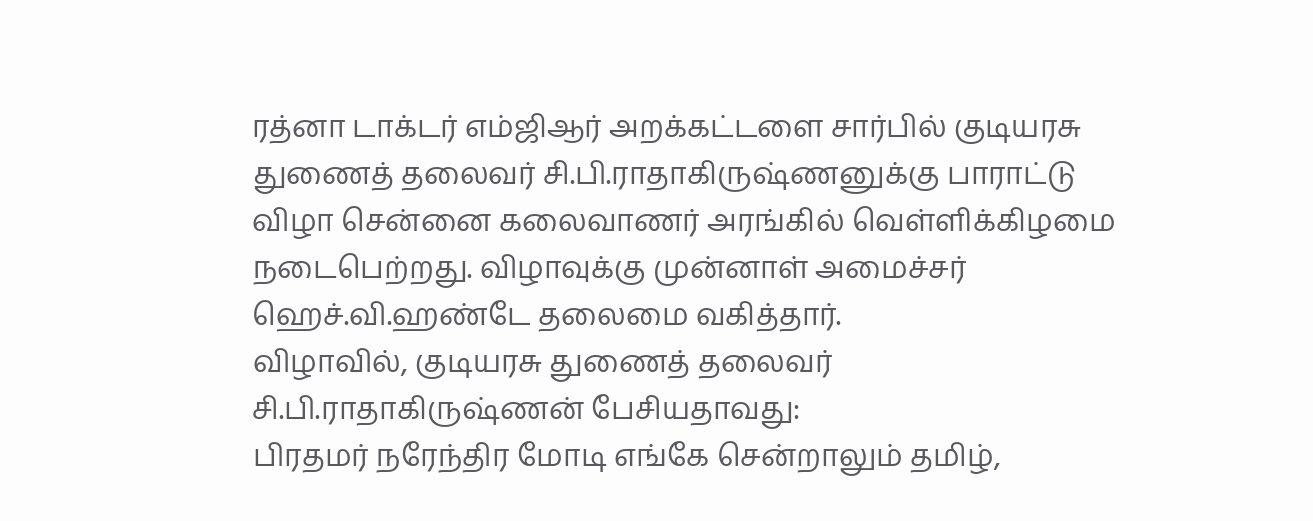ரத்னா டாக்டர் எம்ஜிஆர் அறக்கட்டளை சார்பில் குடியரசு துணைத் தலைவர் சி.பி.ராதாகிருஷ்ணனுக்கு பாராட்டு விழா சென்னை கலைவாணர் அரங்கில் வெள்ளிக்கிழமை நடைபெற்றது. விழாவுக்கு முன்னாள் அமைச்சர் ஹெச்.வி.ஹண்டே தலைமை வகித்தார்.
விழாவில், குடியரசு துணைத் தலைவர் சி.பி.ராதாகிருஷ்ணன் பேசியதாவது:
பிரதமர் நரேந்திர மோடி எங்கே சென்றாலும் தமிழ்,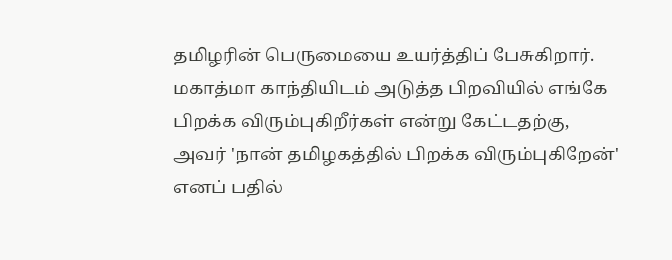தமிழரின் பெருமையை உயர்த்திப் பேசுகிறார். மகாத்மா காந்தியிடம் அடுத்த பிறவியில் எங்கே பிறக்க விரும்புகிறீர்கள் என்று கேட்டதற்கு, அவர் 'நான் தமிழகத்தில் பிறக்க விரும்புகிறேன்' எனப் பதில்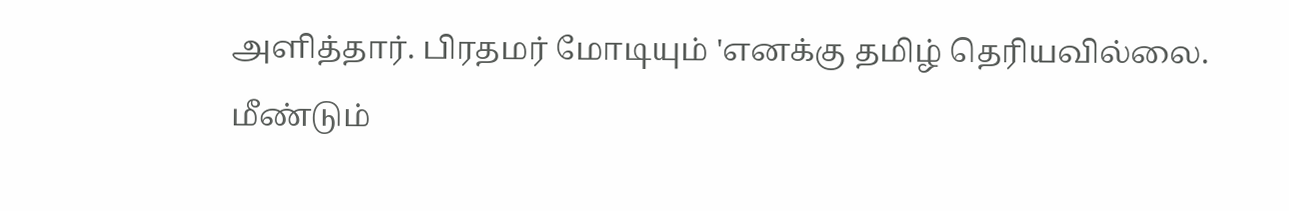அளித்தார். பிரதமர் மோடியும் 'எனக்கு தமிழ் தெரியவில்லை. மீண்டும்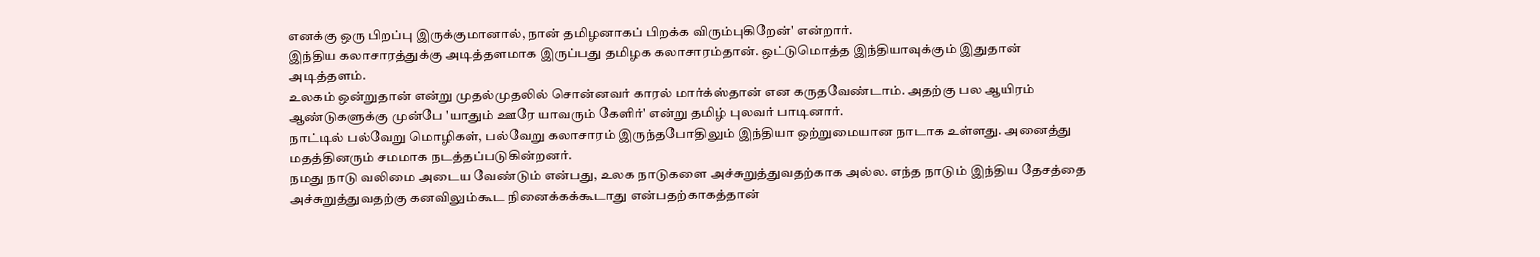எனக்கு ஒரு பிறப்பு இருக்குமானால், நான் தமிழனாகப் பிறக்க விரும்புகிறேன்' என்றார்.
இந்திய கலாசாரத்துக்கு அடித்தளமாக இருப்பது தமிழக கலாசாரம்தான். ஒட்டுமொத்த இந்தியாவுக்கும் இதுதான் அடித்தளம்.
உலகம் ஒன்றுதான் என்று முதல்முதலில் சொன்னவர் காரல் மார்க்ஸ்தான் என கருதவேண்டாம். அதற்கு பல ஆயிரம் ஆண்டுகளுக்கு முன்பே 'யாதும் ஊரே யாவரும் கேளிர்' என்று தமிழ் புலவர் பாடினார்.
நாட்டில் பல்வேறு மொழிகள், பல்வேறு கலாசாரம் இருந்தபோதிலும் இந்தியா ஒற்றுமையான நாடாக உள்ளது. அனைத்து மதத்தினரும் சமமாக நடத்தப்படுகின்றனர்.
நமது நாடு வலிமை அடைய வேண்டும் என்பது, உலக நாடுகளை அச்சுறுத்துவதற்காக அல்ல. எந்த நாடும் இந்திய தேசத்தை அச்சுறுத்துவதற்கு கனவிலும்கூட நினைக்கக்கூடாது என்பதற்காகத்தான்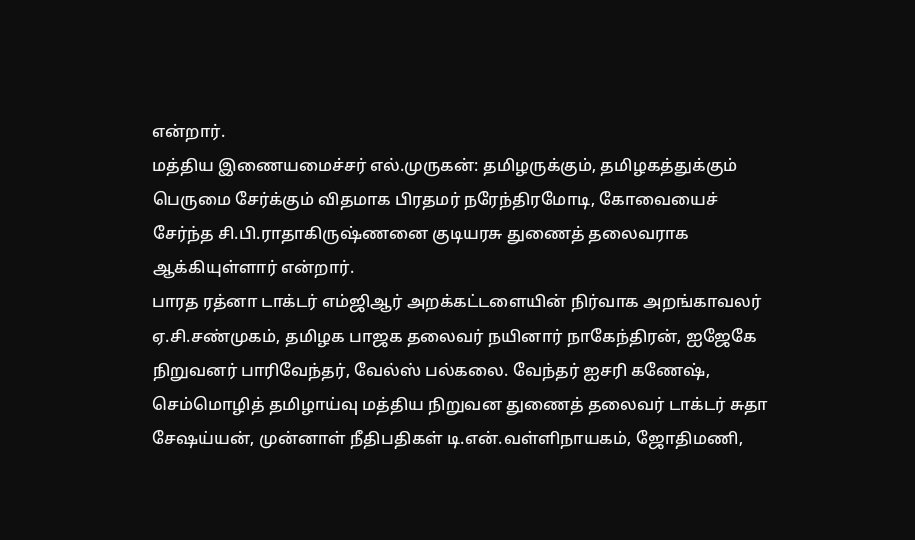என்றார்.
மத்திய இணையமைச்சர் எல்.முருகன்: தமிழருக்கும், தமிழகத்துக்கும் பெருமை சேர்க்கும் விதமாக பிரதமர் நரேந்திரமோடி, கோவையைச் சேர்ந்த சி.பி.ராதாகிருஷ்ணனை குடியரசு துணைத் தலைவராக ஆக்கியுள்ளார் என்றார்.
பாரத ரத்னா டாக்டர் எம்ஜிஆர் அறக்கட்டளையின் நிர்வாக அறங்காவலர் ஏ.சி.சண்முகம், தமிழக பாஜக தலைவர் நயினார் நாகேந்திரன், ஐஜேகே நிறுவனர் பாரிவேந்தர், வேல்ஸ் பல்கலை. வேந்தர் ஐசரி கணேஷ், செம்மொழித் தமிழாய்வு மத்திய நிறுவன துணைத் தலைவர் டாக்டர் சுதா சேஷய்யன், முன்னாள் நீதிபதிகள் டி.என்.வள்ளிநாயகம், ஜோதிமணி,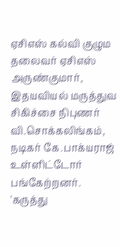ஏசிஎஸ் கல்வி குழும தலைவர் ஏசிஎஸ் அருண்குமார், இதயவியல் மருத்துவ சிகிச்சை நிபுணர் வி.சொக்கலிங்கம், நடிகர் கே.பாக்யராஜ் உள்ளிட்டோர் பங்கேற்றனர்.
'கருத்து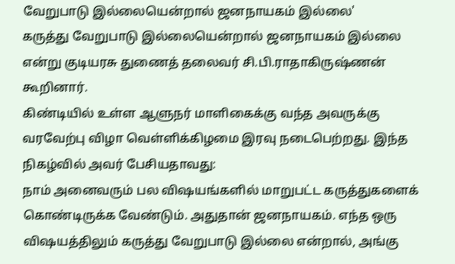வேறுபாடு இல்லையென்றால் ஜனநாயகம் இல்லை'
கருத்து வேறுபாடு இல்லையென்றால் ஜனநாயகம் இல்லை என்று குடியரசு துணைத் தலைவர் சி.பி.ராதாகிருஷ்ணன் கூறினார்.
கிண்டியில் உள்ள ஆளுநர் மாளிகைக்கு வந்த அவருக்கு வரவேற்பு விழா வெள்ளிக்கிழமை இரவு நடைபெற்றது. இந்த நிகழ்வில் அவர் பேசியதாவது:
நாம் அனைவரும் பல விஷயங்களில் மாறுபட்ட கருத்துகளைக் கொண்டிருக்க வேண்டும். அதுதான் ஜனநாயகம். எந்த ஒரு விஷயத்திலும் கருத்து வேறுபாடு இல்லை என்றால், அங்கு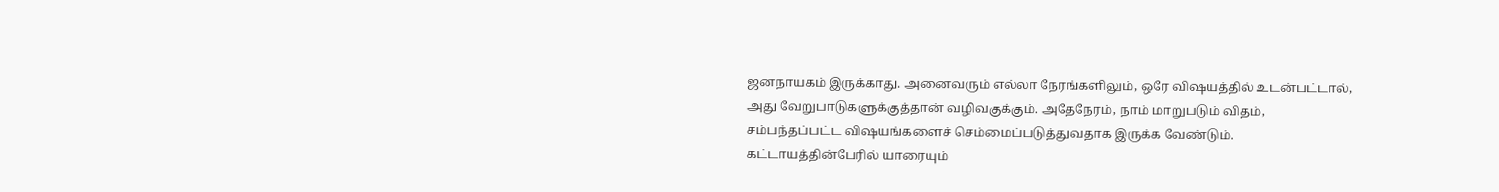ஜனநாயகம் இருக்காது. அனைவரும் எல்லா நேரங்களிலும், ஒரே விஷயத்தில் உடன்பட்டால், அது வேறுபாடுகளுக்குத்தான் வழிவகுக்கும். அதேநேரம், நாம் மாறுபடும் விதம், சம்பந்தப்பட்ட விஷயங்களைச் செம்மைப்படுத்துவதாக இருக்க வேண்டும். கட்டாயத்தின்பேரில் யாரையும்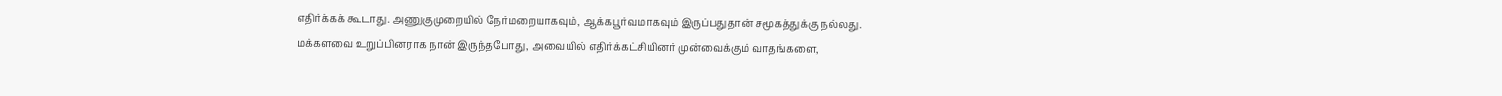எதிர்க்கக் கூடாது. அணுகுமுறையில் நேர்மறையாகவும், ஆக்கபூர்வமாகவும் இருப்பதுதான் சமூகத்துக்கு நல்லது.
மக்களவை உறுப்பினராக நான் இருந்தபோது, அவையில் எதிர்க்கட்சியினர் முன்வைக்கும் வாதங்களை,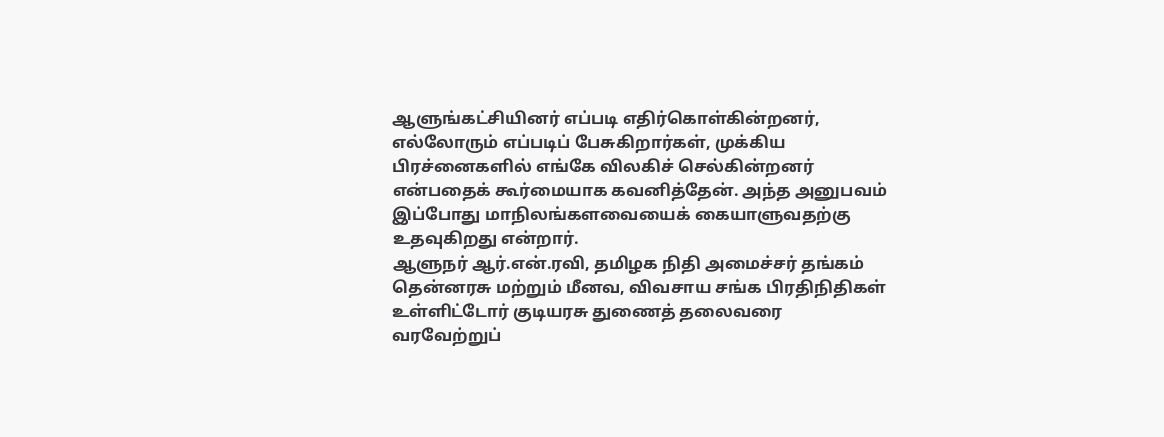ஆளுங்கட்சியினர் எப்படி எதிர்கொள்கின்றனர், எல்லோரும் எப்படிப் பேசுகிறார்கள், முக்கிய பிரச்னைகளில் எங்கே விலகிச் செல்கின்றனர் என்பதைக் கூர்மையாக கவனித்தேன். அந்த அனுபவம் இப்போது மாநிலங்களவையைக் கையாளுவதற்கு உதவுகிறது என்றார்.
ஆளுநர் ஆர்.என்.ரவி, தமிழக நிதி அமைச்சர் தங்கம் தென்னரசு மற்றும் மீனவ, விவசாய சங்க பிரதிநிதிகள் உள்ளிட்டோர் குடியரசு துணைத் தலைவரை வரவேற்றுப்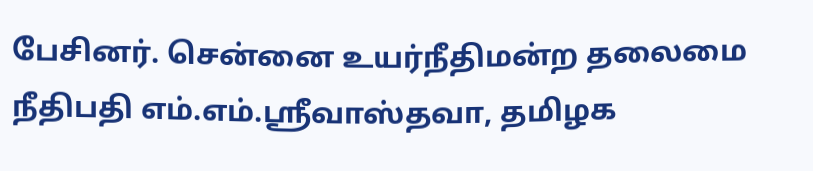பேசினர். சென்னை உயர்நீதிமன்ற தலைமை நீதிபதி எம்.எம்.ஸ்ரீவாஸ்தவா, தமிழக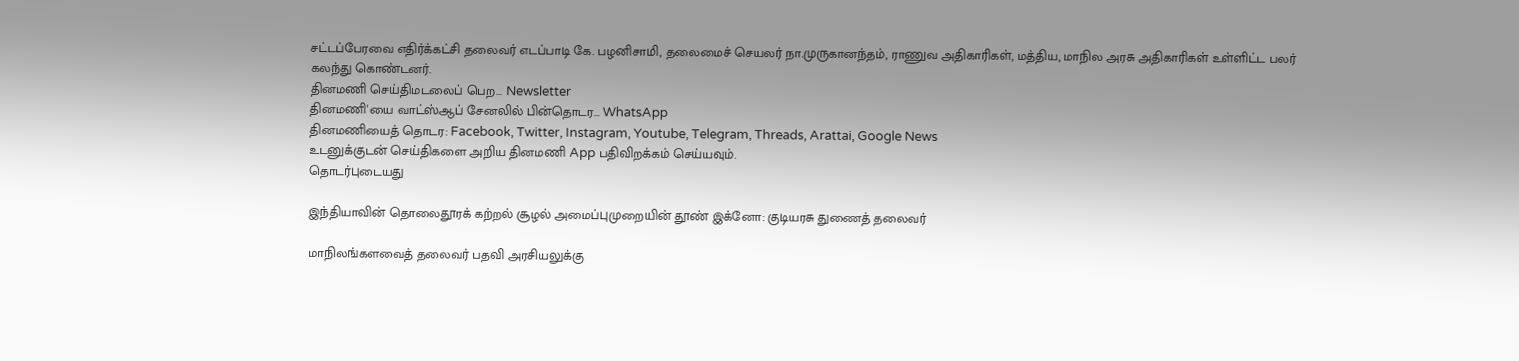சட்டப்பேரவை எதிர்க்கட்சி தலைவர் எடப்பாடி கே. பழனிசாமி, தலைமைச் செயலர் நா.முருகானந்தம், ராணுவ அதிகாரிகள், மத்திய, மாநில அரசு அதிகாரிகள் உள்ளிட்ட பலர் கலந்து கொண்டனர்.
தினமணி செய்திமடலைப் பெற... Newsletter
தினமணி'யை வாட்ஸ்ஆப் சேனலில் பின்தொடர... WhatsApp
தினமணியைத் தொடர: Facebook, Twitter, Instagram, Youtube, Telegram, Threads, Arattai, Google News
உடனுக்குடன் செய்திகளை அறிய தினமணி App பதிவிறக்கம் செய்யவும்.
தொடர்புடையது

இந்தியாவின் தொலைதூரக் கற்றல் சூழல் அமைப்புமுறையின் தூண் இக்னோ: குடியரசு துணைத் தலைவர்

மாநிலங்களவைத் தலைவர் பதவி அரசியலுக்கு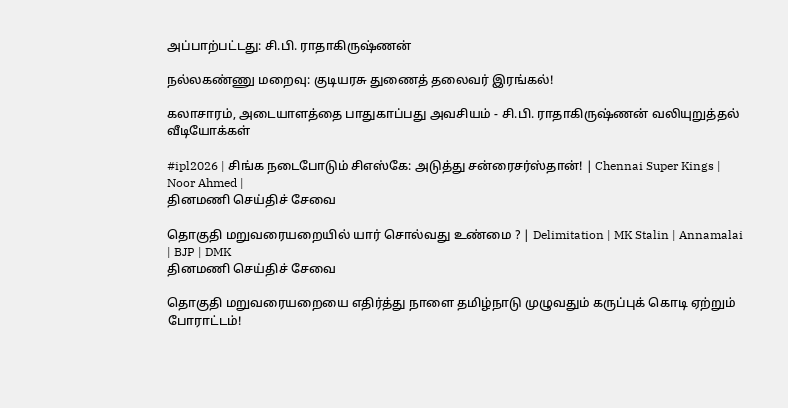அப்பாற்பட்டது: சி.பி. ராதாகிருஷ்ணன்

நல்லகண்ணு மறைவு: குடியரசு துணைத் தலைவர் இரங்கல்!

கலாசாரம், அடையாளத்தை பாதுகாப்பது அவசியம் - சி.பி. ராதாகிருஷ்ணன் வலியுறுத்தல்
வீடியோக்கள்

#ipl2026 | சிங்க நடைபோடும் சிஎஸ்கே: அடுத்து சன்ரைசர்ஸ்தான்! | Chennai Super Kings | Noor Ahmed |
தினமணி செய்திச் சேவை

தொகுதி மறுவரையறையில் யார் சொல்வது உண்மை ? | Delimitation | MK Stalin | Annamalai | BJP | DMK
தினமணி செய்திச் சேவை

தொகுதி மறுவரையறையை எதிர்த்து நாளை தமிழ்நாடு முழுவதும் கருப்புக் கொடி ஏற்றும் போராட்டம்!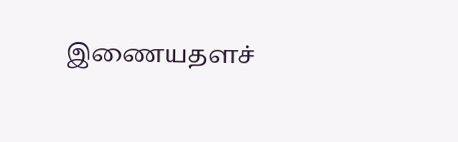இணையதளச்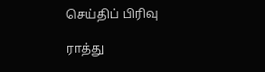செய்திப் பிரிவு

ராத்து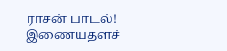ராசன் பாடல்!
இணையதளச்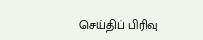செய்திப் பிரிவு